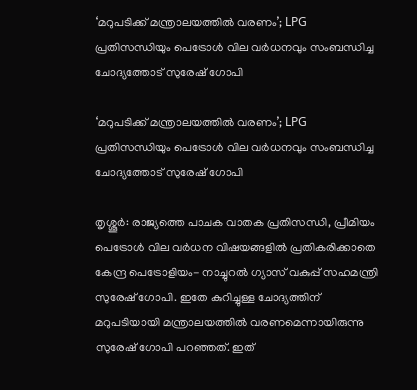‘മറുപടിക്ക് മന്ത്രാലയത്തില്‍ വരണം’; LPG പ്രതിസന്ധിയും പെട്രോള്‍ വില വര്‍ധനവും സംബന്ധിച്ച ചോദ്യത്തോട് സുരേഷ് ഗോപി

‘മറുപടിക്ക് മന്ത്രാലയത്തില്‍ വരണം’; LPG പ്രതിസന്ധിയും പെട്രോള്‍ വില വര്‍ധനവും സംബന്ധിച്ച ചോദ്യത്തോട് സുരേഷ് ഗോപി

തൃശ്ശൂര്‍: രാജ്യത്തെ പാചക വാതക പ്രതിസന്ധി, പ്രീമിയം പെട്രോള്‍ വില വര്‍ധന വിഷയങ്ങളില്‍ പ്രതികരിക്കാതെ കേന്ദ്ര പെട്രോളിയം- നാച്ചുറല്‍ ഗ്യാസ് വകുപ്പ് സഹമന്ത്രി സുരേഷ് ഗോപി. ഇതേ കുറിച്ചുള്ള ചോദ്യത്തിന് മറുപടിയായി മന്ത്രാലയത്തില്‍ വരണമെന്നായിരുന്നു സുരേഷ് ഗോപി പറഞ്ഞത്. ഇത്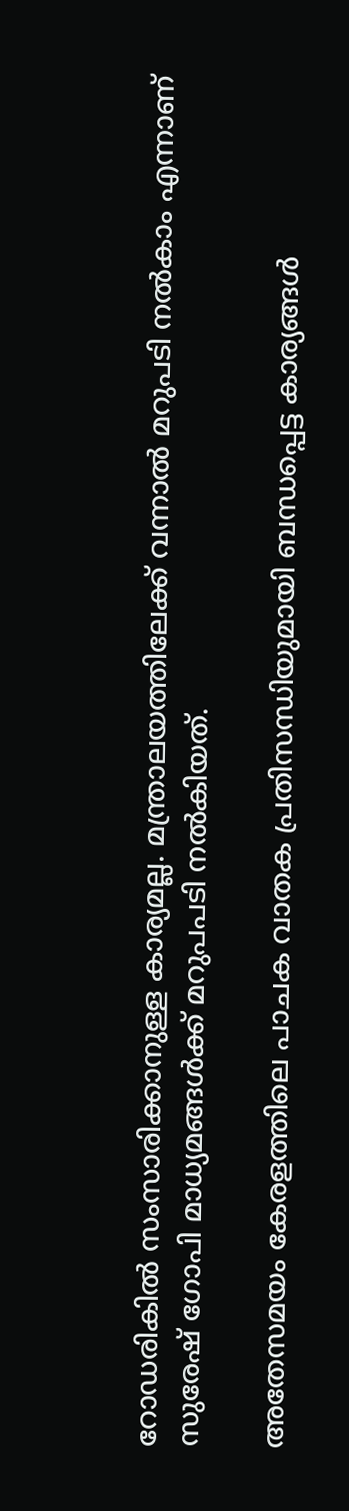റോഡരികില്‍ സംസാരിക്കാനുള്ള കാര്യമല്ല. മന്ത്രാലയത്തിലേക്ക് വന്നാല്‍ മറുപടി നല്‍കാം എന്നാണ് സുരേഷ് ഗോപി മാധ്യമങ്ങള്‍ക്ക് മറുപപടി നല്‍കിയത്.

അതേസമയം കേരളത്തിലെ പാചക വാതക പ്രതിസന്ധിയുമായി ബന്ധപ്പെട്ട കാര്യങ്ങള്‍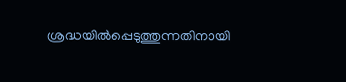ശ്രദ്ധയില്‍പ്പെടുത്തുന്നതിനായി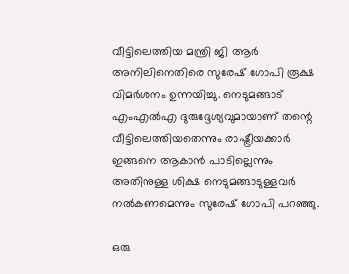വീട്ടിലെത്തിയ മന്ത്രി ജി ആര്‍ അനിലിനെതിരെ സുരേഷ് ഗോപി രൂക്ഷ വിമര്‍ശനം ഉന്നയിച്ചു. നെടുമങ്ങാട് എംഎല്‍എ ദുരുദ്ദേശ്യവുമായാണ് തന്റെ വീട്ടിലെത്തിയതെന്നും രാഷ്ട്രീയക്കാര്‍ ഇങ്ങനെ ആകാന്‍ പാടില്ലെന്നും അതിനുള്ള ശിക്ഷ നെടുമങ്ങാടുള്ളവര്‍ നല്‍കണമെന്നും സുരേഷ് ഗോപി പറഞ്ഞു.

ഒരു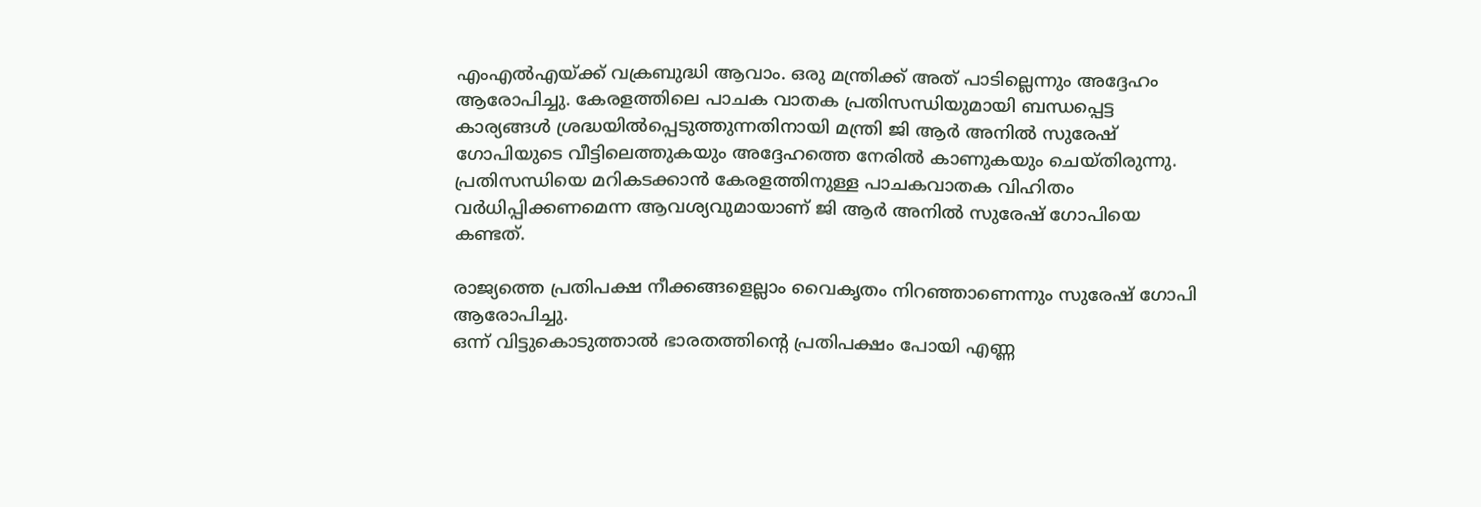എംഎല്‍എയ്ക്ക് വക്രബുദ്ധി ആവാം. ഒരു മന്ത്രിക്ക് അത് പാടില്ലെന്നും അദ്ദേഹം ആരോപിച്ചു. കേരളത്തിലെ പാചക വാതക പ്രതിസന്ധിയുമായി ബന്ധപ്പെട്ട കാര്യങ്ങള്‍ ശ്രദ്ധയില്‍പ്പെടുത്തുന്നതിനായി മന്ത്രി ജി ആര്‍ അനില്‍ സുരേഷ് ഗോപിയുടെ വീട്ടിലെത്തുകയും അദ്ദേഹത്തെ നേരില്‍ കാണുകയും ചെയ്തിരുന്നു. പ്രതിസന്ധിയെ മറികടക്കാന്‍ കേരളത്തിനുള്ള പാചകവാതക വിഹിതം വര്‍ധിപ്പിക്കണമെന്ന ആവശ്യവുമായാണ് ജി ആര്‍ അനില്‍ സുരേഷ് ഗോപിയെ കണ്ടത്.

രാജ്യത്തെ പ്രതിപക്ഷ നീക്കങ്ങളെല്ലാം വൈകൃതം നിറഞ്ഞാണെന്നും സുരേഷ് ഗോപി ആരോപിച്ചു.
ഒന്ന് വിട്ടുകൊടുത്താല്‍ ഭാരതത്തിന്റെ പ്രതിപക്ഷം പോയി എണ്ണ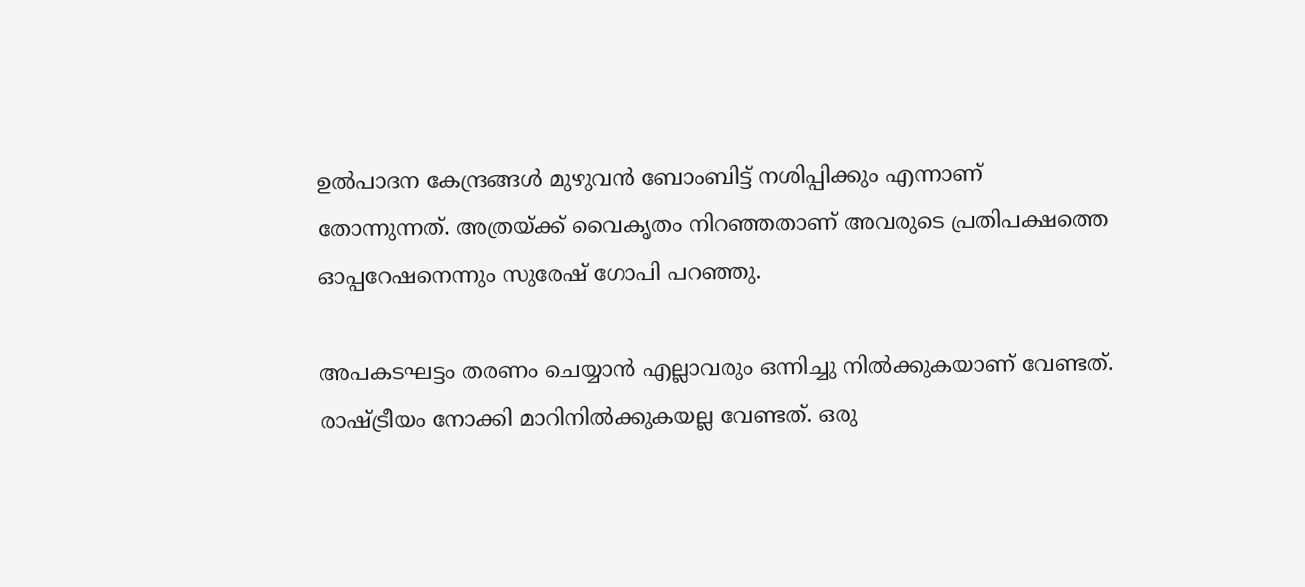ഉല്‍പാദന കേന്ദ്രങ്ങള്‍ മുഴുവന്‍ ബോംബിട്ട് നശിപ്പിക്കും എന്നാണ് തോന്നുന്നത്. അത്രയ്ക്ക് വൈകൃതം നിറഞ്ഞതാണ് അവരുടെ പ്രതിപക്ഷത്തെ ഓപ്പറേഷനെന്നും സുരേഷ് ഗോപി പറഞ്ഞു.

അപകടഘട്ടം തരണം ചെയ്യാന്‍ എല്ലാവരും ഒന്നിച്ചു നില്‍ക്കുകയാണ് വേണ്ടത്. രാഷ്ട്രീയം നോക്കി മാറിനില്‍ക്കുകയല്ല വേണ്ടത്. ഒരു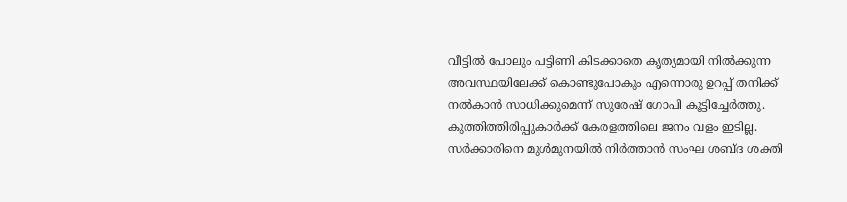വീട്ടില്‍ പോലും പട്ടിണി കിടക്കാതെ കൃത്യമായി നില്‍ക്കുന്ന അവസ്ഥയിലേക്ക് കൊണ്ടുപോകും എന്നൊരു ഉറപ്പ് തനിക്ക് നല്‍കാന്‍ സാധിക്കുമെന്ന് സുരേഷ് ഗോപി കൂട്ടിച്ചേര്‍ത്തു. കുത്തിത്തിരിപ്പുകാര്‍ക്ക് കേരളത്തിലെ ജനം വളം ഇടില്ല. സര്‍ക്കാരിനെ മുള്‍മുനയില്‍ നിര്‍ത്താന്‍ സംഘ ശബ്ദ ശക്തി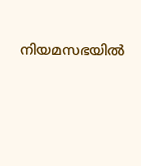നിയമസഭയില്‍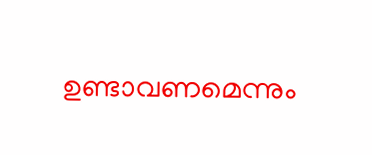ഉണ്ടാവണമെന്നും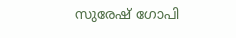സുരേഷ് ഗോപി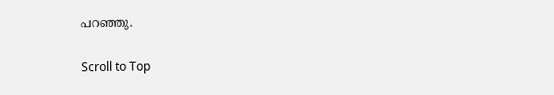പറഞ്ഞു.

Scroll to Top